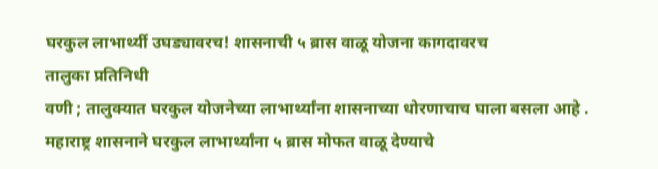घरकुल लाभार्थ्यी उघड्यावरच! शासनाची ५ ब्रास वाळू योजना कागदावरच
तालुका प्रतिनिधी
वणी ; तालुक्यात घरकुल योजनेच्या लाभार्थ्यांना शासनाच्या धोरणाचाच घाला बसला आहे .
महाराष्ट्र शासनाने घरकुल लाभार्थ्यांना ५ ब्रास मोफत वाळू देण्याचे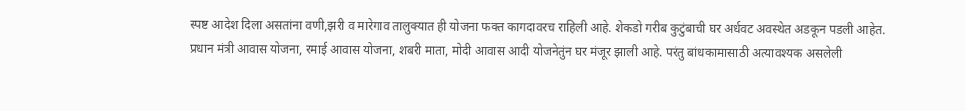स्पष्ट आदेश दिला असतांना वणी,झरी व मारेगाव तालुक्यात ही योजना फक्त कागदावरच राहिली आहे. शेकडो गरीब कुटुंबाची घर अर्धवट अवस्थेत अडकून पडली आहेत.
प्रधान मंत्री आवास योजना, रमाई आवास योजना, शबरी माता, मोदी आवास आदी योजनेतुंन घर मंजूर झाली आहे. परंतु बांधकामासाठी अत्यावश्यक असलेली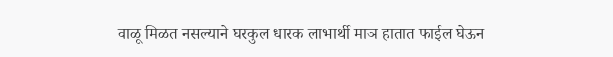वाळू मिळत नसल्याने घरकुल धारक लाभार्थी माञ हातात फाईल घेऊन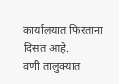कार्यालयात फिरताना दिसत आहे.
वणी तालुक्यात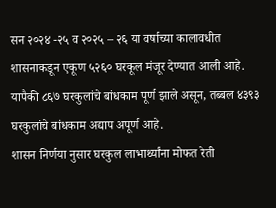सन २०२४ -२५ व २०२५ – २६ या वर्षाच्या कालावधीत शासनाकडून एकूण ५२६० घरकूल मंजूर देण्यात आली आहे. यापैकी ८६७ घरकुलांचे बांधकाम पूर्ण झाले असून, तब्बल ४३९३ घरकुलांचे बांधकाम अद्याप अपूर्ण आहे.
शासन निर्णया नुसार घरकुल लाभार्थ्यांना मोफत रेती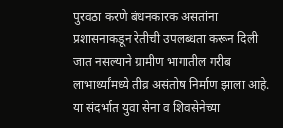पुरवठा करणे बंधनकारक असतांना प्रशासनाकडून रेतीची उपलब्धता करून दिली जात नसल्याने ग्रामीण भागातील गरीब लाभार्थ्यांमध्ये तीव्र असंतोष निर्माण झाला आहे.
या संदर्भात युवा सेना व शिवसेनेच्या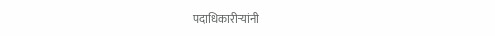पदाधिकारीऱ्यांनी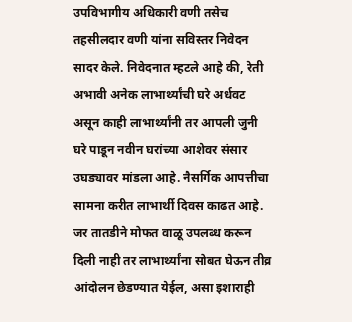उपविभागीय अधिकारी वणी तसेच तहसीलदार वणी यांना सविस्तर निवेदन सादर केले. निवेदनात म्हटले आहे की, रेती अभावी अनेक लाभार्थ्यांची घरे अर्धवट असून काही लाभार्थ्यांनी तर आपली जुनी घरे पाडून नवीन घरांच्या आशेवर संसार उघड्यावर मांडला आहे. नैसर्गिक आपत्तीचा
सामना करीत लाभार्थी दिवस काढत आहे.
जर तातडीने मोफत वाळू उपलब्ध करून दिली नाही तर लाभार्थ्यांना सोबत घेऊन तीव्र आंदोलन छेडण्यात येईल, असा इशाराही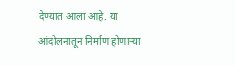देण्यात आला आहे. या आंदोलनातून निर्माण होणाऱ्या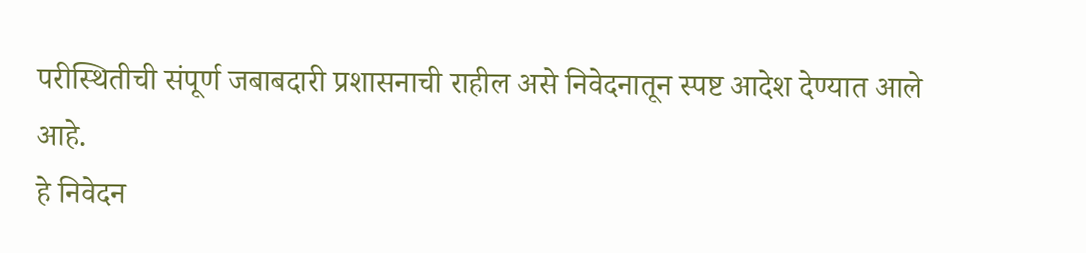परीस्थितीची संपूर्ण जबाबदारी प्रशासनाची राहील असे निवेदनातून स्पष्ट आदेश देण्यात आले आहे.
हे निवेदन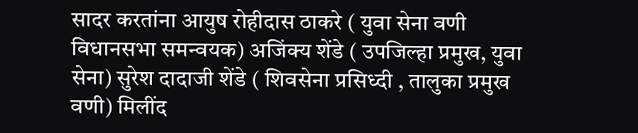सादर करतांना आयुष रोहीदास ठाकरे ( युवा सेना वणी विधानसभा समन्वयक) अजिंक्य शेंडे ( उपजिल्हा प्रमुख, युवा सेना) सुरेश दादाजी शेंडे ( शिवसेना प्रसिध्दी , तालुका प्रमुख वणी) मिलींद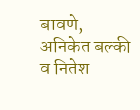बावणे, अनिकेत बल्की व नितेश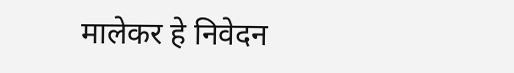मालेकर हे निवेदन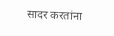सादर करतांना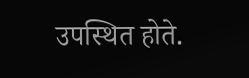उपस्थित होते.